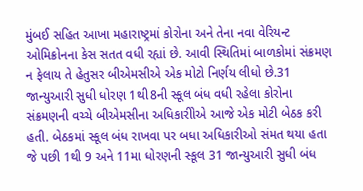મુંબઈ સહિત આખા મહારાષ્ટ્રમાં કોરોના અને તેના નવા વેરિયન્ટ ઓમિક્રોનના કેસ સતત વધી રહ્યાં છે. આવી સ્થિતિમાં બાળકોમાં સંક્રમણ ન ફેલાય તે હેતુસર બીએમસીએ એક મોટો નિર્ણય લીધો છે.31 જાન્યુઆરી સુધી ધોરણ 1થી8ની સ્કૂલ બંધ વધી રહેલા કોરોના સંક્રમણની વચ્ચે બીએમસીના અધિકારીોએ આજે એક મોટી બેઠક કરી હતી. બેઠકમાં સ્કૂલ બંધ રાખવા પર બધા અધિકારીઓ સંમત થયા હતા જે પછી 1થી 9 અને 11મા ધોરણની સ્કૂલ 31 જાન્યુઆરી સુધી બંધ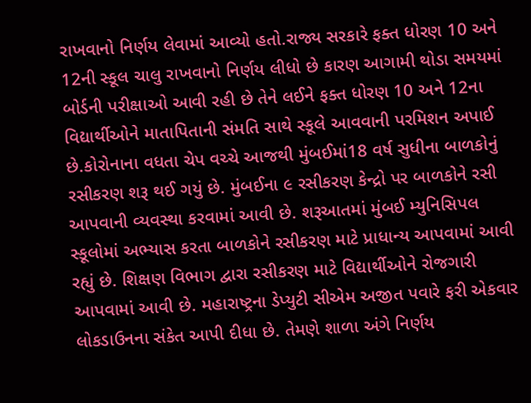રાખવાનો નિર્ણય લેવામાં આવ્યો હતો.રાજ્ય સરકારે ફક્ત ધોરણ 10 અને 12ની સ્કૂલ ચાલુ રાખવાનો નિર્ણય લીધો છે કારણ આગામી થોડા સમયમાં બોર્ડની પરીક્ષાઓ આવી રહી છે તેને લઈને ફક્ત ધોરણ 10 અને 12ના વિદ્યાર્થીઓને માતાપિતાની સંમતિ સાથે સ્કૂલે આવવાની પરમિશન અપાઈ છે.કોરોનાના વધતા ચેપ વચ્ચે આજથી મુંબઈમાં18 વર્ષ સુધીના બાળકોનું રસીકરણ શરૂ થઈ ગયું છે. મુંબઈના ૯ રસીકરણ કેન્દ્રો પર બાળકોને રસી આપવાની વ્યવસ્થા કરવામાં આવી છે. શરૂઆતમાં મુંબઈ મ્યુનિસિપલ સ્કૂલોમાં અભ્યાસ કરતા બાળકોને રસીકરણ માટે પ્રાધાન્ય આપવામાં આવી રહ્યું છે. શિક્ષણ વિભાગ દ્વારા રસીકરણ માટે વિદ્યાર્થીઓને રોજગારી આપવામાં આવી છે. મહારાષ્ટ્રના ડેપ્યુટી સીએમ અજીત પવારે ફરી એકવાર લોકડાઉનના સંકેત આપી દીધા છે. તેમણે શાળા અંગે નિર્ણય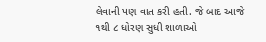લેવાની પણ વાત કરી હતી. જે બાદ આજે ૧થી ૮ ધોરણ સુધી શાળાઓ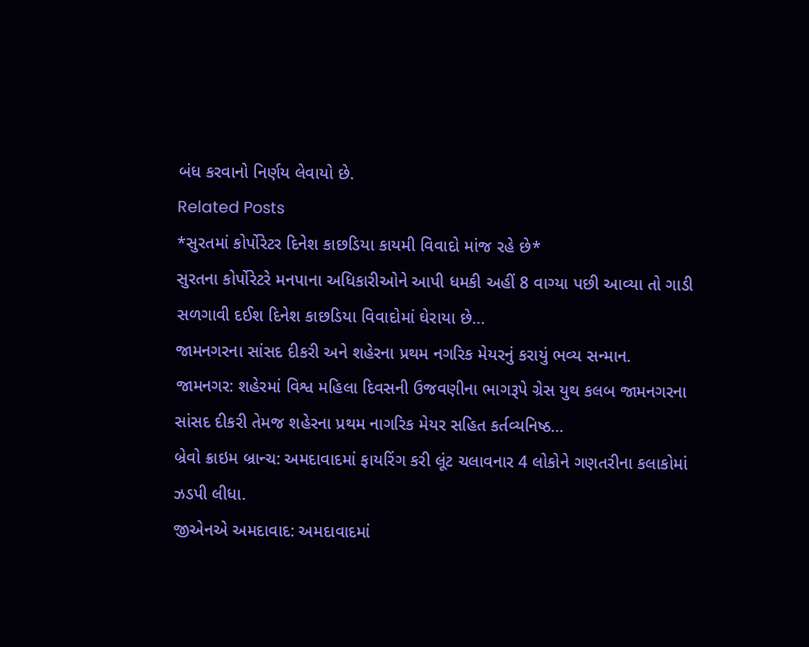બંધ કરવાનો નિર્ણય લેવાયો છે.
Related Posts
*સુરતમાં કોર્પોરેટર દિનેશ કાછડિયા કાયમી વિવાદો માંજ રહે છે*
સુરતના કોર્પોરેટરે મનપાના અધિકારીઓને આપી ધમકી અહીં 8 વાગ્યા પછી આવ્યા તો ગાડી સળગાવી દઈશ દિનેશ કાછડિયા વિવાદોમાં ઘેરાયા છે…
જામનગરના સાંસદ દીકરી અને શહેરના પ્રથમ નગરિક મેયરનું કરાયું ભવ્ય સન્માન.
જામનગર: શહેરમાં વિશ્વ મહિલા દિવસની ઉજવણીના ભાગરૂપે ગ્રેસ યુથ કલબ જામનગરના સાંસદ દીકરી તેમજ શહેરના પ્રથમ નાગરિક મેયર સહિત કર્તવ્યનિષ્ઠ…
બ્રેવો ક્રાઇમ બ્રાન્ચ: અમદાવાદમાં ફાયરિંગ કરી લૂંટ ચલાવનાર 4 લોકોને ગણતરીના કલાકોમાં ઝડપી લીધા.
જીએનએ અમદાવાદ: અમદાવાદમાં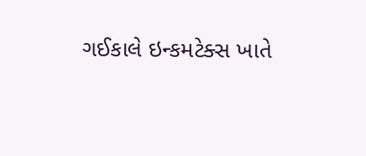ગઈકાલે ઇન્કમટેક્સ ખાતે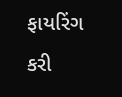ફાયરિંગ કરી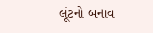લૂંટનો બનાવ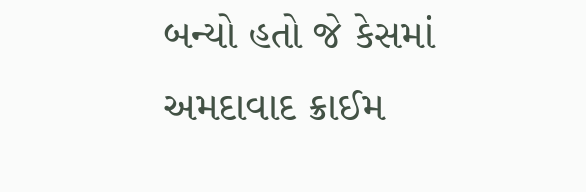બન્યો હતો જે કેસમાં અમદાવાદ ક્રાઈમ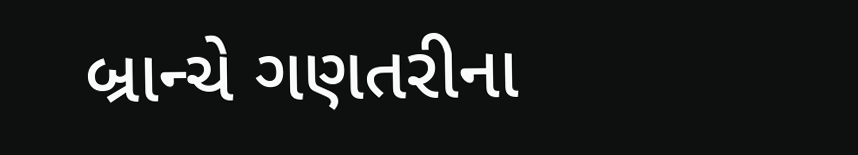બ્રાન્ચે ગણતરીના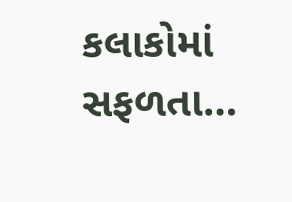કલાકોમાં સફળતા…